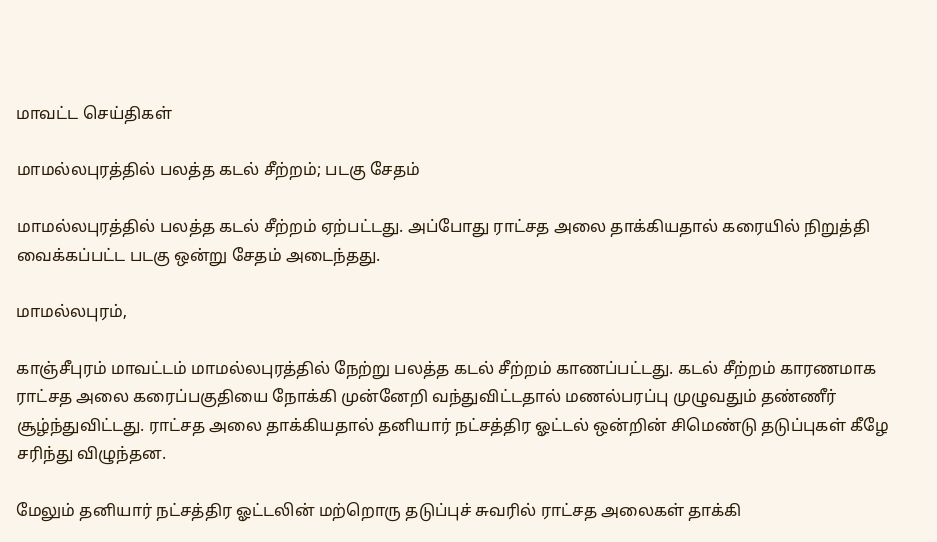மாவட்ட செய்திகள்

மாமல்லபுரத்தில் பலத்த கடல் சீற்றம்; படகு சேதம்

மாமல்லபுரத்தில் பலத்த கடல் சீற்றம் ஏற்பட்டது. அப்போது ராட்சத அலை தாக்கியதால் கரையில் நிறுத்தி வைக்கப்பட்ட படகு ஒன்று சேதம் அடைந்தது.

மாமல்லபுரம்,

காஞ்சீபுரம் மாவட்டம் மாமல்லபுரத்தில் நேற்று பலத்த கடல் சீற்றம் காணப்பட்டது. கடல் சீற்றம் காரணமாக ராட்சத அலை கரைப்பகுதியை நோக்கி முன்னேறி வந்துவிட்டதால் மணல்பரப்பு முழுவதும் தண்ணீர் சூழ்ந்துவிட்டது. ராட்சத அலை தாக்கியதால் தனியார் நட்சத்திர ஓட்டல் ஒன்றின் சிமெண்டு தடுப்புகள் கீழே சரிந்து விழுந்தன.

மேலும் தனியார் நட்சத்திர ஓட்டலின் மற்றொரு தடுப்புச் சுவரில் ராட்சத அலைகள் தாக்கி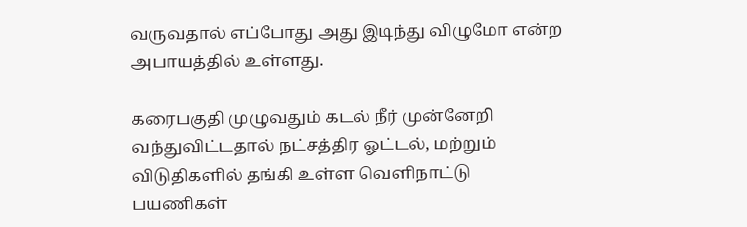வருவதால் எப்போது அது இடிந்து விழுமோ என்ற அபாயத்தில் உள்ளது.

கரைபகுதி முழுவதும் கடல் நீர் முன்னேறி வந்துவிட்டதால் நட்சத்திர ஓட்டல், மற்றும் விடுதிகளில் தங்கி உள்ள வெளிநாட்டு பயணிகள்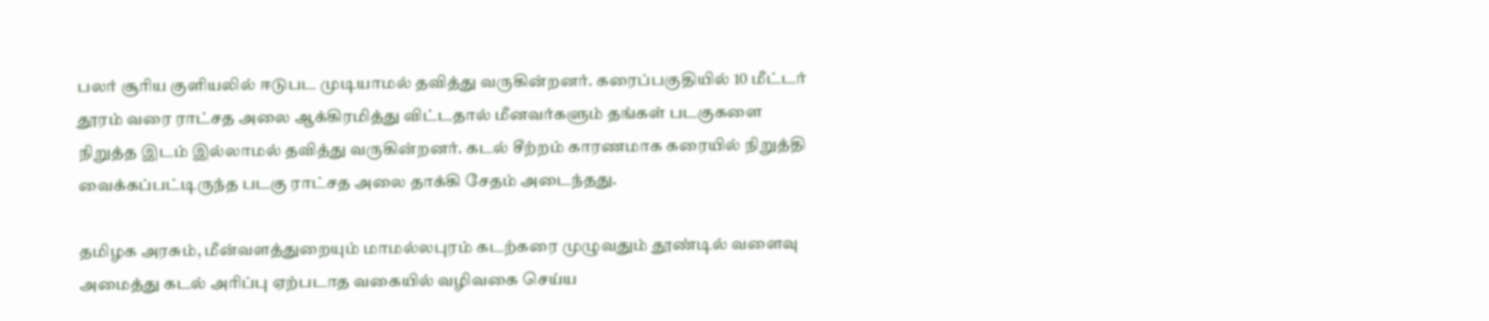பலர் சூரிய குளியலில் ஈடுபட முடியாமல் தவித்து வருகின்றனர். கரைப்பகுதியில் 10 மீட்டர் தூரம் வரை ராட்சத அலை ஆக்கிரமித்து விட்டதால் மீனவர்களும் தங்கள் படகுகளை நிறுத்த இடம் இல்லாமல் தவித்து வருகின்றனர். கடல் சீற்றம் காரணமாக கரையில் நிறுத்தி வைக்கப்பட்டிருந்த படகு ராட்சத அலை தாக்கி சேதம் அடைந்தது.

தமிழக அரசும், மீன்வளத்துறையும் மாமல்லபுரம் கடற்கரை முழுவதும் தூண்டில் வளைவு அமைத்து கடல் அரிப்பு ஏற்படாத வகையில் வழிவகை செய்ய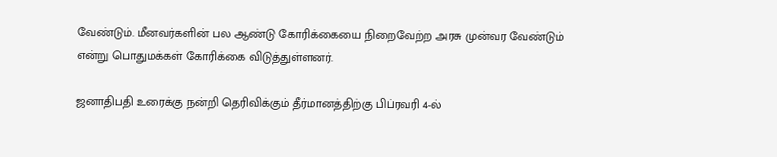வேண்டும். மீனவர்களின் பல ஆண்டு கோரிக்கையை நிறைவேற்ற அரசு முன்வர வேண்டும் என்று பொதுமக்கள் கோரிக்கை விடுத்துள்ளனர்.

ஜனாதிபதி உரைக்கு நன்றி தெரிவிக்கும் தீர்மானத்திற்கு பிப்ரவரி 4-ல்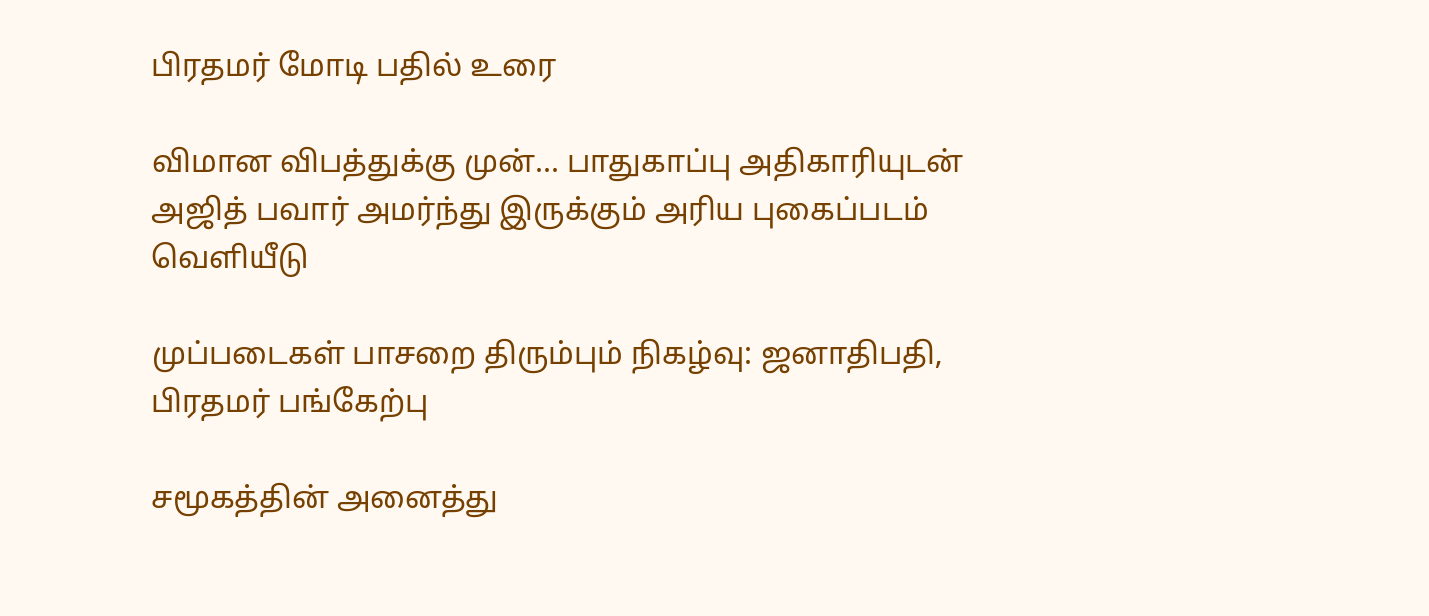பிரதமர் மோடி பதில் உரை

விமான விபத்துக்கு முன்... பாதுகாப்பு அதிகாரியுடன் அஜித் பவார் அமர்ந்து இருக்கும் அரிய புகைப்படம் வெளியீடு

முப்படைகள் பாசறை திரும்பும் நிகழ்வு: ஜனாதிபதி, பிரதமர் பங்கேற்பு

சமூகத்தின் அனைத்து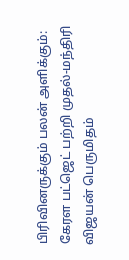பிரிவினருக்கும் பலன் அளிக்கும்: கேரள பட்ஜெட் பற்றி முதல்-மந்திரி விஜயன் பெருமிதம்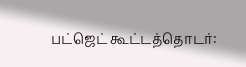பட்ஜெட் கூட்டத்தொடர்: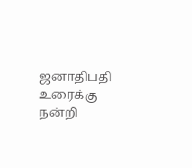ஜனாதிபதி உரைக்கு நன்றி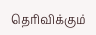தெரிவிக்கும்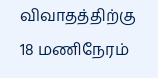விவாதத்திற்கு 18 மணிநேரம்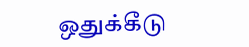ஒதுக்கீடு